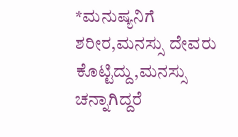*ಮನುಷ್ಯನಿಗೆ ಶರೀರ,ಮನಸ್ಸು ದೇವರು ಕೊಟ್ಟಿದ್ದು,ಮನಸ್ಸು ಚನ್ನಾಗಿದ್ದರೆ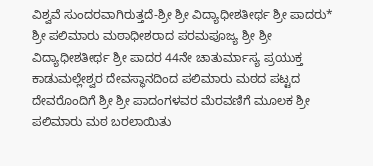ವಿಶ್ವವೆ ಸುಂದರವಾಗಿರುತ್ತದೆ-ಶ್ರೀ ಶ್ರೀ ವಿದ್ಯಾಧೀಶತೀರ್ಥ ಶ್ರೀ ಪಾದರು*
ಶ್ರೀ ಪಲಿಮಾರು ಮಠಾಧೀಶರಾದ ಪರಮಪೂಜ್ಯ ಶ್ರೀ ಶ್ರೀ ವಿದ್ಯಾಧೀಶತೀರ್ಥ ಶ್ರೀ ಪಾದರ 44ನೇ ಚಾತುರ್ಮಾಸ್ಯ ಪ್ರಯುಕ್ತ ಕಾಡುಮಲ್ಲೇಶ್ವರ ದೇವಸ್ಥಾನದಿಂದ ಪಲಿಮಾರು ಮಠದ ಪಟ್ಟದ ದೇವರೊಂದಿಗೆ ಶ್ರೀ ಶ್ರೀ ಪಾದಂಗಳವರ ಮೆರವಣಿಗೆ ಮೂಲಕ ಶ್ರೀ ಪಲಿಮಾರು ಮಠ ಬರಲಾಯಿತು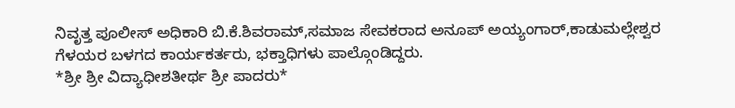ನಿವೃತ್ತ ಪೂಲೀಸ್ ಅಧಿಕಾರಿ ಬಿ.ಕೆ.ಶಿವರಾಮ್,ಸಮಾಜ ಸೇವಕರಾದ ಅನೂಪ್ ಅಯ್ಯಂಗಾರ್,ಕಾಡುಮಲ್ಲೇಶ್ವರ ಗೆಳಯರ ಬಳಗದ ಕಾರ್ಯಕರ್ತರು, ಭಕ್ತಾಧಿಗಳು ಪಾಲ್ಗೊಂಡಿದ್ದರು.
*ಶ್ರೀ ಶ್ರೀ ವಿದ್ಯಾಧೀಶತೀರ್ಥ ಶ್ರೀ ಪಾದರು*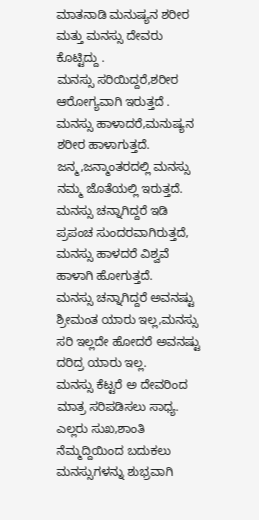ಮಾತನಾಡಿ ಮನುಷ್ಯನ ಶರೀರ ಮತ್ತು ಮನಸ್ಸು ದೇವರು ಕೊಟ್ಟಿದ್ದು .
ಮನಸ್ಸು ಸರಿಯಿದ್ದರೆ,ಶರೀರ ಆರೋಗ್ಯವಾಗಿ ಇರುತ್ತದೆ .
ಮನಸ್ಸು ಹಾಳಾದರೆ,ಮನುಷ್ಯನ ಶರೀರ ಹಾಳಾಗುತ್ತದೆ.
ಜನ್ಮ,ಜನ್ಮಾಂತರದಲ್ಲಿ ಮನಸ್ಸು ನಮ್ಮ ಜೊತೆಯಲ್ಲಿ ಇರುತ್ತದೆ.
ಮನಸ್ಸು ಚನ್ನಾಗಿದ್ದರೆ ಇಡಿ ಪ್ರಪಂಚ ಸುಂದರವಾಗಿರುತ್ತದೆ, ಮನಸ್ಸು ಹಾಳದರೆ ವಿಶ್ವವೆ ಹಾಳಾಗಿ ಹೋಗುತ್ತದೆ.
ಮನಸ್ಸು ಚನ್ನಾಗಿದ್ದರೆ ಅವನಷ್ಟು ಶ್ರೀಮಂತ ಯಾರು ಇಲ್ಲ,ಮನಸ್ಸು ಸರಿ ಇಲ್ಲದೇ ಹೋದರೆ ಅವನಷ್ಟು ದರಿದ್ರ ಯಾರು ಇಲ್ಲ.
ಮನಸ್ಸು ಕೆಟ್ಟರೆ ಅ ದೇವರಿಂದ ಮಾತ್ರ ಸರಿಪಡಿಸಲು ಸಾಧ್ಯ.
ಎಲ್ಲರು ಸುಖ,ಶಾಂತಿ ನೆಮ್ಮದ್ದಿಯಿಂದ ಬದುಕಲು ಮನಸ್ಸುಗಳನ್ನು ಶುಭ್ರವಾಗಿ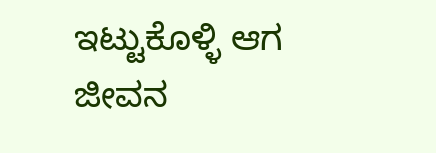ಇಟ್ಟುಕೊಳ್ಳಿ ಆಗ ಜೀವನ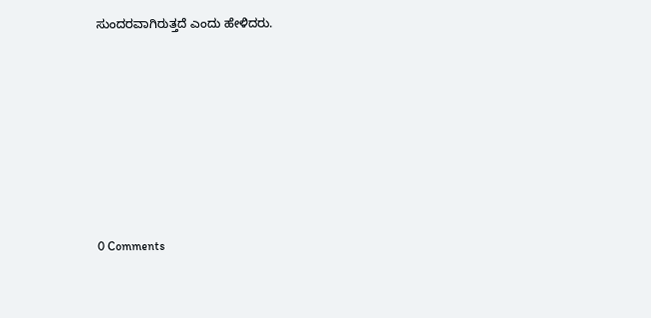ಸುಂದರವಾಗಿರುತ್ತದೆ ಎಂದು ಹೇಳಿದರು.







0 Comments